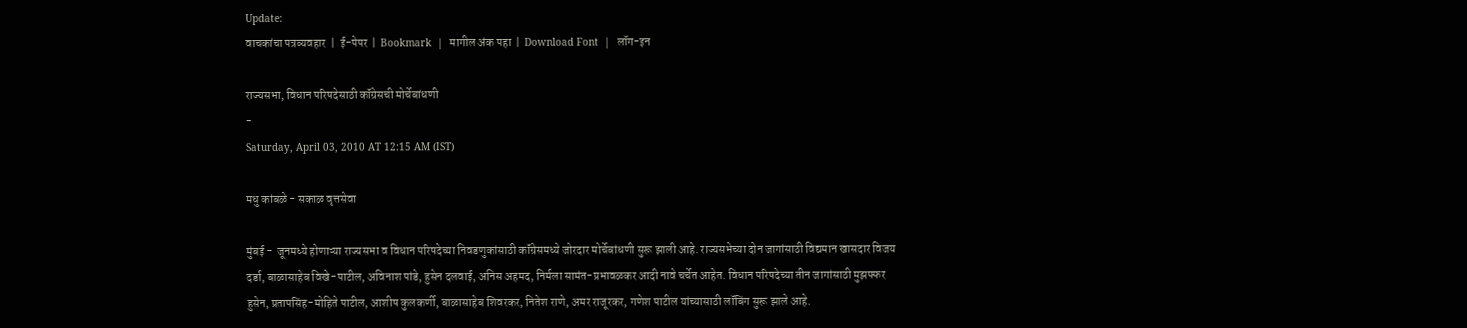Update:
वाचकांचा पत्रव्यवहार  |  ई-पेपर  |  Bookmark  |  मागील अंक पहा  |  Download Font  |  लॉग-इन

राज्यसभा, विधान परिषदेसाठी कॉंग्रेसची मोर्चेबांधणी
-
Saturday, April 03, 2010 AT 12:15 AM (IST)

मधु कांबळे - सकाळ वृत्तसेवा

मुंबई -  जूनमध्ये होणाऱ्या राज्यसभा व विधान परिषदेच्या निवडणुकांसाठी कॉंग्रेसमध्ये जोरदार मोर्चेबांधणी सुरू झाली आहे. राज्यसभेच्या दोन जागांसाठी विद्यमान खासदार विजय दर्डा, बाळासाहेब विखे-पाटील, अविनाश पांडे, हुसेन दलवाई, अनिस अहमद, निर्मला सामंत-प्रभावळकर आदी नावे चर्चेत आहेत. विधान परिषदेच्या तीन जागांसाठी मुझफ्फर हुसेन, प्रतापसिंह-मोहिते पाटील, आशीष कुलकर्णी, बाळासाहेब शिवरकर, नितेश राणे, अमर राजूरकर, गणेश पाटील यांच्यासाठी लॉबिंग सुरू झाले आहे.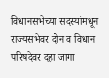विधानसभेच्या सदस्यांमधून राज्यसभेवर दोन व विधान परिषदेवर दहा जागा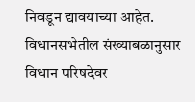निवडून द्यावयाच्या आहेत. विधानसभेतील संख्याबळानुसार विधान परिषदेवर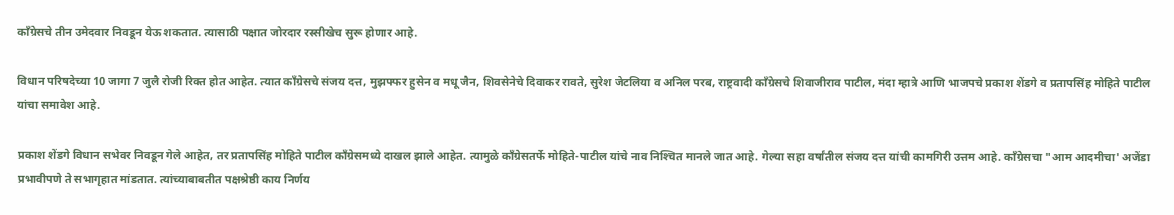कॉंग्रेसचे तीन उमेदवार निवडून येऊ शकतात. त्यासाठी पक्षात जोरदार रस्सीखेच सुरू होणार आहे.

विधान परिषदेच्या 10 जागा 7 जुलै रोजी रिक्त होत आहेत. त्यात कॉंग्रेसचे संजय दत्त, मुझफ्फर हुसेन व मधू जैन, शिवसेनेचे दिवाकर रावते, सुरेश जेटलिया व अनिल परब, राष्ट्रवादी कॉंग्रेसचे शिवाजीराव पाटील, मंदा म्हात्रे आणि भाजपचे प्रकाश शेंडगे व प्रतापसिंह मोहिते पाटील यांचा समावेश आहे.

प्रकाश शेंडगे विधान सभेवर निवडून गेले आहेत, तर प्रतापसिंह मोहिते पाटील कॉंग्रेसमध्ये दाखल झाले आहेत. त्यामुळे कॉंग्रेसतर्फे मोहिते-पाटील यांचे नाव निश्‍चित मानले जात आहे. गेल्या सहा वर्षांतील संजय दत्त यांची कामगिरी उत्तम आहे. कॉंग्रेसचा "आम आदमीचा' अजेंडा प्रभावीपणे ते सभागृहात मांडतात. त्यांच्याबाबतीत पक्षश्रेष्ठी काय निर्णय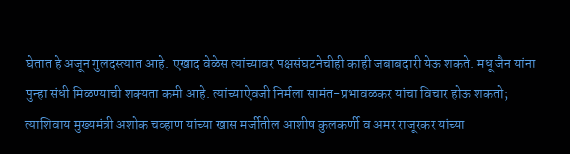घेतात हे अजून गुलदस्त्यात आहे. एखाद वेळेस त्यांच्यावर पक्षसंघटनेचीही काही जबाबदारी येऊ शकते. मधू जैन यांना पुन्हा संधी मिळण्याची शक्‍यता कमी आहे. त्यांच्याऐवजी निर्मला सामंत-प्रभावळकर यांचा विचार होऊ शकतो; त्याशिवाय मुख्यमंत्री अशोक चव्हाण यांच्या खास मर्जीतील आशीष कुलकर्णी व अमर राजूरकर यांच्या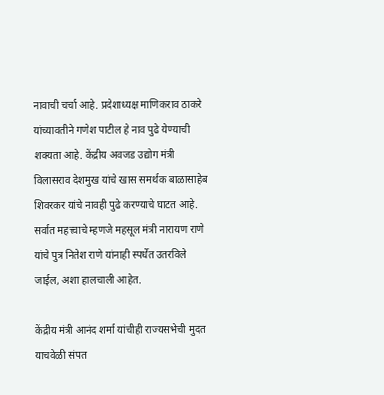नावाची चर्चा आहे. प्रदेशाध्यक्ष माणिकराव ठाकरे यांच्यावतीने गणेश पाटील हे नाव पुढे येण्याची शक्‍यता आहे. केंद्रीय अवजड उद्योग मंत्री विलासराव देशमुख यांचे खास समर्थक बाळासाहेब शिवरकर यांचे नावही पुढे करण्याचे घाटत आहे. सर्वात महत्त्वाचे म्हणजे महसूल मंत्री नारायण राणे यांचे पुत्र नितेश राणे यांनाही स्पर्धेत उतरविले जाईल, अशा हालचाली आहेत.

केंद्रीय मंत्री आनंद शर्मा यांचीही राज्यसभेची मुदत याचवेळी संपत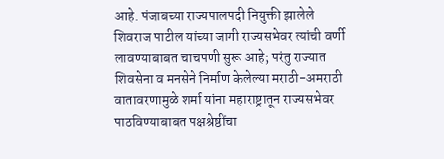आहे. पंजाबच्या राज्यपालपदी नियुक्ती झालेले शिवराज पाटील यांच्या जागी राज्यसभेवर त्यांची वर्णी लावण्याबाबत चाचपणी सुरू आहे; परंतु राज्यात शिवसेना व मनसेने निर्माण केलेल्या मराठी-अमराठी वातावरणामुळे शर्मा यांना महाराष्ट्रातून राज्यसभेवर पाठविण्याबाबत पक्षश्रेष्ठींचा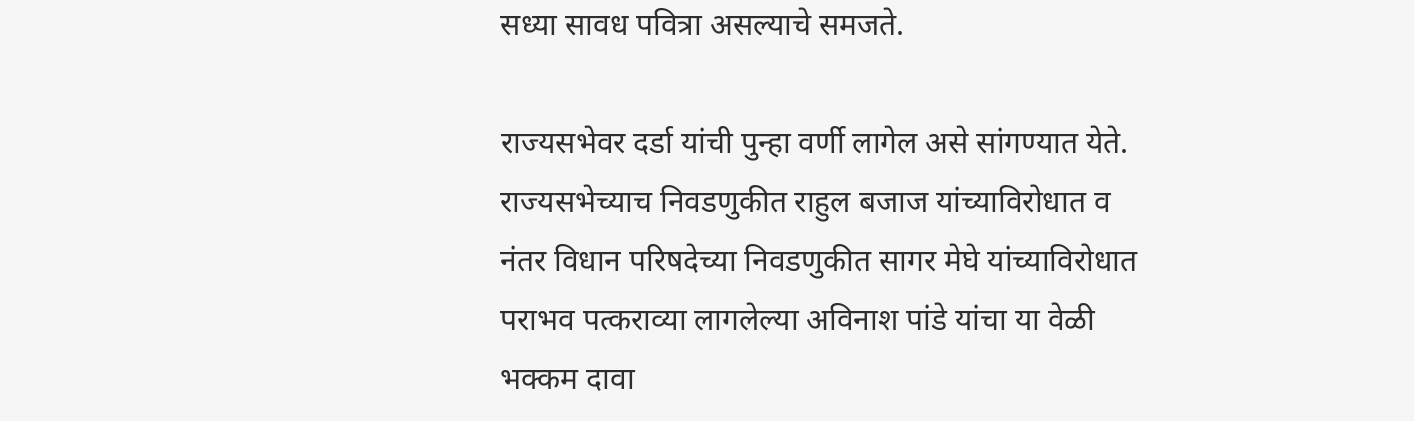सध्या सावध पवित्रा असल्याचे समजते.

राज्यसभेवर दर्डा यांची पुन्हा वर्णी लागेल असे सांगण्यात येते. राज्यसभेच्याच निवडणुकीत राहुल बजाज यांच्याविरोधात व नंतर विधान परिषदेच्या निवडणुकीत सागर मेघे यांच्याविरोधात पराभव पत्कराव्या लागलेल्या अविनाश पांडे यांचा या वेळी भक्कम दावा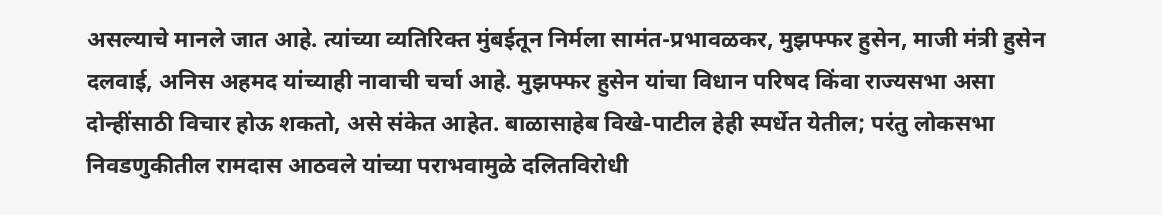असल्याचे मानले जात आहे. त्यांच्या व्यतिरिक्त मुंबईतून निर्मला सामंत-प्रभावळकर, मुझफ्फर हुसेन, माजी मंत्री हुसेन दलवाई, अनिस अहमद यांच्याही नावाची चर्चा आहे. मुझफ्फर हुसेन यांचा विधान परिषद किंवा राज्यसभा असा दोन्हींसाठी विचार होऊ शकतो, असे संकेत आहेत. बाळासाहेब विखे-पाटील हेही स्पर्धेत येतील; परंतु लोकसभा निवडणुकीतील रामदास आठवले यांच्या पराभवामुळे दलितविरोधी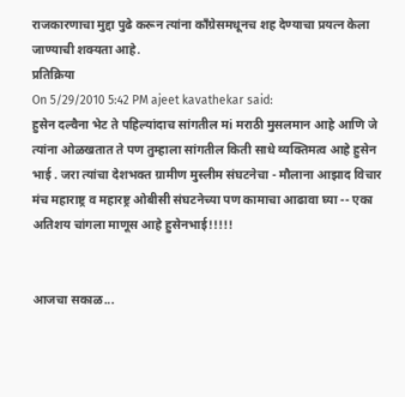राजकारणाचा मुद्दा पुढे करून त्यांना कॉंग्रेसमधूनच शह देण्याचा प्रयत्न केला जाण्याची शक्‍यता आहे.
प्रतिक्रिया
On 5/29/2010 5:42 PM ajeet kavathekar said:
हुसेन दल्वैना भेट ते पहिल्यांदाच सांगतील मi मराठी मुसलमान आहे आणि जे त्यांना ओळखतात ते पण तुम्हाला सांगतील किती साधे व्यक्तिमत्व आहे हुसेन भाई . जरा त्यांचा देशभक्त ग्रामीण मुस्लीम संघटनेचा - मौलाना आझाद विचार मंच महाराष्ट्र व महारष्ट्र ओबीसी संघटनेच्या पण कामाचा आढावा घ्या -- एका अतिशय चांगला माणूस आहे हुसेनभाई!!!!!


आजचा सकाळ...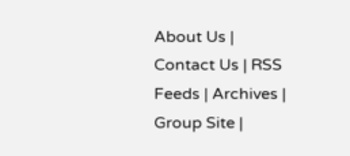About Us | Contact Us | RSS Feeds | Archives | Group Site |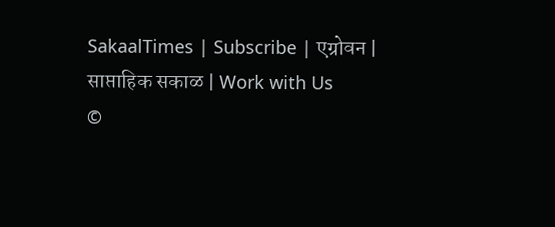SakaalTimes | Subscribe | एग्रोवन | साप्ताहिक सकाळ | Work with Us
©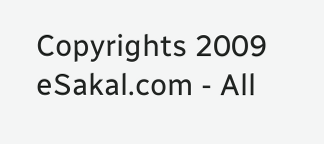Copyrights 2009 eSakal.com - All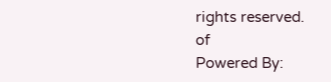rights reserved.
of
Powered By: